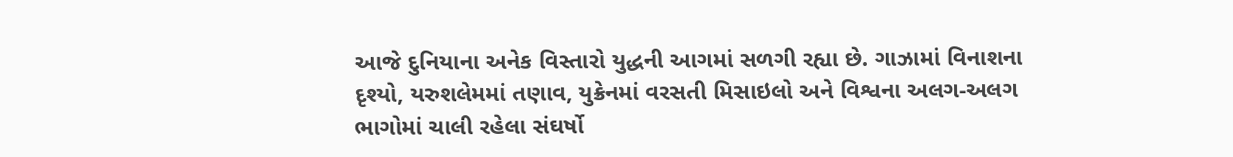આજે દુનિયાના અનેક વિસ્તારો યુદ્ધની આગમાં સળગી રહ્યા છે. ગાઝામાં વિનાશના દૃશ્યો, યરુશલેમમાં તણાવ, યુક્રેનમાં વરસતી મિસાઇલો અને વિશ્વના અલગ-અલગ ભાગોમાં ચાલી રહેલા સંઘર્ષો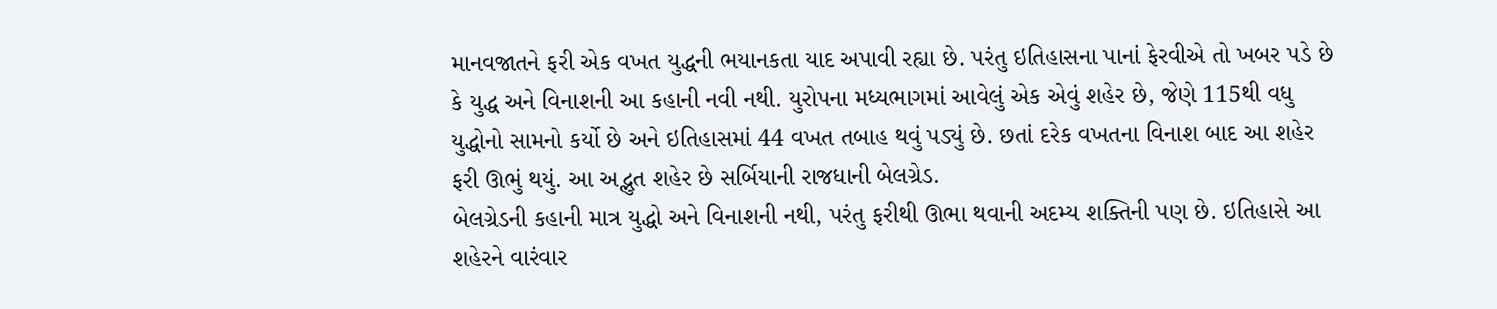માનવજાતને ફરી એક વખત યુદ્ધની ભયાનકતા યાદ અપાવી રહ્યા છે. પરંતુ ઇતિહાસના પાનાં ફેરવીએ તો ખબર પડે છે કે યુદ્ધ અને વિનાશની આ કહાની નવી નથી. યુરોપના મધ્યભાગમાં આવેલું એક એવું શહેર છે, જેણે 115થી વધુ યુદ્ધોનો સામનો કર્યો છે અને ઇતિહાસમાં 44 વખત તબાહ થવું પડ્યું છે. છતાં દરેક વખતના વિનાશ બાદ આ શહેર ફરી ઊભું થયું. આ અદ્ભુત શહેર છે સર્બિયાની રાજધાની બેલગ્રેડ.
બેલગ્રેડની કહાની માત્ર યુદ્ધો અને વિનાશની નથી, પરંતુ ફરીથી ઊભા થવાની અદમ્ય શક્તિની પણ છે. ઇતિહાસે આ શહેરને વારંવાર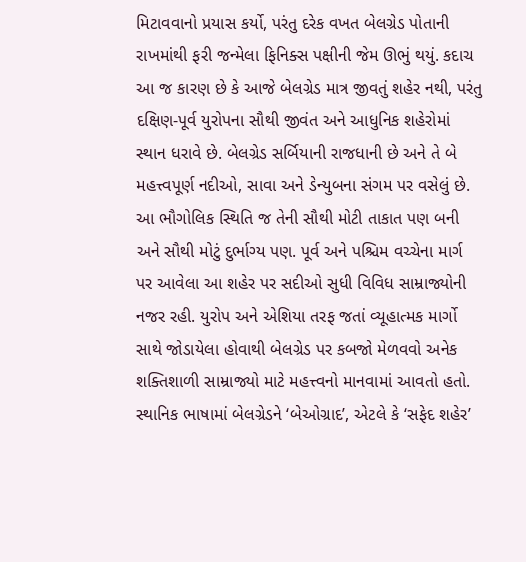મિટાવવાનો પ્રયાસ કર્યો, પરંતુ દરેક વખત બેલગ્રેડ પોતાની રાખમાંથી ફરી જન્મેલા ફિનિક્સ પક્ષીની જેમ ઊભું થયું. કદાચ આ જ કારણ છે કે આજે બેલગ્રેડ માત્ર જીવતું શહેર નથી, પરંતુ દક્ષિણ-પૂર્વ યુરોપના સૌથી જીવંત અને આધુનિક શહેરોમાં સ્થાન ધરાવે છે. બેલગ્રેડ સર્બિયાની રાજધાની છે અને તે બે મહત્ત્વપૂર્ણ નદીઓ, સાવા અને ડેન્યુબના સંગમ પર વસેલું છે. આ ભૌગોલિક સ્થિતિ જ તેની સૌથી મોટી તાકાત પણ બની અને સૌથી મોટું દુર્ભાગ્ય પણ. પૂર્વ અને પશ્ચિમ વચ્ચેના માર્ગ પર આવેલા આ શહેર પર સદીઓ સુધી વિવિધ સામ્રાજ્યોની નજર રહી. યુરોપ અને એશિયા તરફ જતાં વ્યૂહાત્મક માર્ગો સાથે જોડાયેલા હોવાથી બેલગ્રેડ પર કબજો મેળવવો અનેક શક્તિશાળી સામ્રાજ્યો માટે મહત્ત્વનો માનવામાં આવતો હતો.
સ્થાનિક ભાષામાં બેલગ્રેડને ‘બેઓગ્રાદ’, એટલે કે ‘સફેદ શહેર’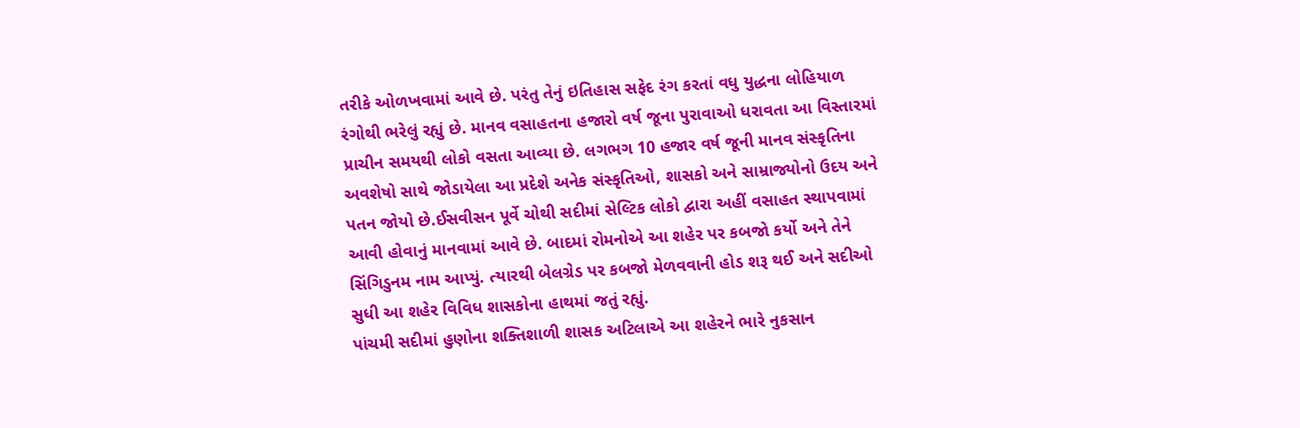તરીકે ઓળખવામાં આવે છે. પરંતુ તેનું ઇતિહાસ સફેદ રંગ કરતાં વધુ યુદ્ધના લોહિયાળ રંગોથી ભરેલું રહ્યું છે. માનવ વસાહતના હજારો વર્ષ જૂના પુરાવાઓ ધરાવતા આ વિસ્તારમાં પ્રાચીન સમયથી લોકો વસતા આવ્યા છે. લગભગ 10 હજાર વર્ષ જૂની માનવ સંસ્કૃતિના અવશેષો સાથે જોડાયેલા આ પ્રદેશે અનેક સંસ્કૃતિઓ, શાસકો અને સામ્રાજ્યોનો ઉદય અને પતન જોયો છે.ઈસવીસન પૂર્વે ચોથી સદીમાં સેલ્ટિક લોકો દ્વારા અહીં વસાહત સ્થાપવામાં આવી હોવાનું માનવામાં આવે છે. બાદમાં રોમનોએ આ શહેર પર કબજો કર્યો અને તેને સિંગિડુનમ નામ આપ્યું. ત્યારથી બેલગ્રેડ પર કબજો મેળવવાની હોડ શરૂ થઈ અને સદીઓ સુધી આ શહેર વિવિધ શાસકોના હાથમાં જતું રહ્યું.
પાંચમી સદીમાં હુણોના શક્તિશાળી શાસક અટિલાએ આ શહેરને ભારે નુકસાન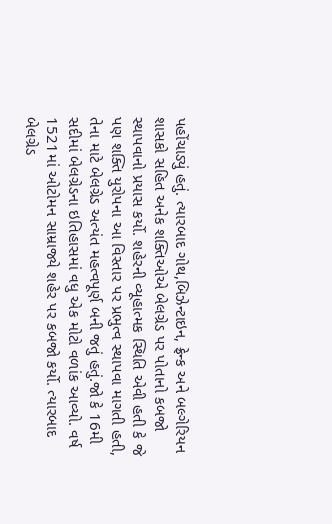પહોંચાડ્યું હતું. ત્યારબાદ ગોથ,બિઝેન્ટાઇન, ફ્રેન્ક અને બલ્ગેરિયન શાસકો સહિત અનેક શક્તિઓએ બેલગ્રેડ પર પોતાનો કબજો સ્થાપવાનો પ્રયાસ કર્યો. શહેરની વ્યૂહાત્મક સ્થિતિ એવી હતી કે જે પણ શક્તિ યુરોપના આ વિસ્તાર પર પ્રભુત્વ સ્થાપવા માગતી હતી, તેના માટે બેલગ્રેડ અત્યંત મહત્વપૂર્ણ બની જતું હતું.જો કે 16મી સદીમાં બેલગ્રેડના ઇતિહાસમાં વધુ એક મોટો વળાંક આવ્યો. વર્ષ 1521માં ઓટોમન સામ્રાજ્યે શહેર પર કબજો કર્યો. ત્યારબાદ બેલગ્રેડ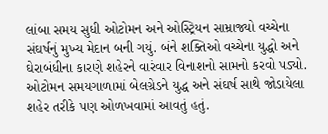લાંબા સમય સુધી ઓટોમન અને ઓસ્ટ્રિયન સામ્રાજ્યો વચ્ચેના સંઘર્ષનું મુખ્ય મેદાન બની ગયું. બંને શક્તિઓ વચ્ચેના યુદ્ધો અને ઘેરાબંધીના કારણે શહેરને વારંવાર વિનાશનો સામનો કરવો પડ્યો.
ઓટોમન સમયગાળામાં બેલગ્રેડને યુદ્ધ અને સંઘર્ષ સાથે જોડાયેલા શહેર તરીકે પણ ઓળખવામાં આવતું હતું.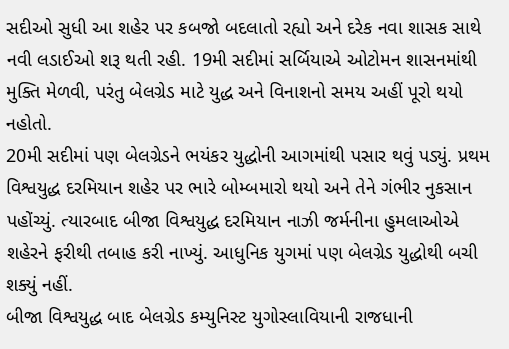સદીઓ સુધી આ શહેર પર કબજો બદલાતો રહ્યો અને દરેક નવા શાસક સાથે નવી લડાઈઓ શરૂ થતી રહી. 19મી સદીમાં સર્બિયાએ ઓટોમન શાસનમાંથી મુક્તિ મેળવી, પરંતુ બેલગ્રેડ માટે યુદ્ધ અને વિનાશનો સમય અહીં પૂરો થયો નહોતો.
20મી સદીમાં પણ બેલગ્રેડને ભયંકર યુદ્ધોની આગમાંથી પસાર થવું પડ્યું. પ્રથમ વિશ્વયુદ્ધ દરમિયાન શહેર પર ભારે બોમ્બમારો થયો અને તેને ગંભીર નુકસાન પહોંચ્યું. ત્યારબાદ બીજા વિશ્વયુદ્ધ દરમિયાન નાઝી જર્મનીના હુમલાઓએ શહેરને ફરીથી તબાહ કરી નાખ્યું. આધુનિક યુગમાં પણ બેલગ્રેડ યુદ્ધોથી બચી શક્યું નહીં.
બીજા વિશ્વયુદ્ધ બાદ બેલગ્રેડ કમ્યુનિસ્ટ યુગોસ્લાવિયાની રાજધાની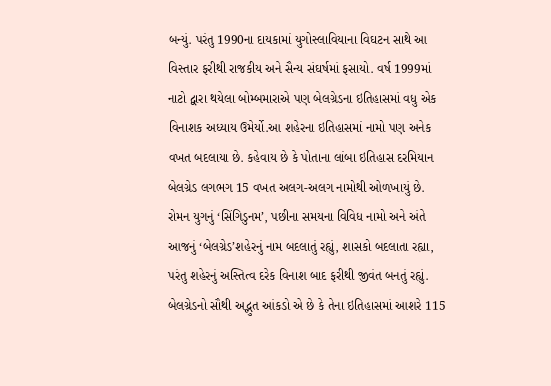બન્યું. પરંતુ 1990ના દાયકામાં યુગોસ્લાવિયાના વિઘટન સાથે આ વિસ્તાર ફરીથી રાજકીય અને સૈન્ય સંઘર્ષમાં ફસાયો. વર્ષ 1999માં નાટો દ્વારા થયેલા બોમ્બમારાએ પણ બેલગ્રેડના ઇતિહાસમાં વધુ એક વિનાશક અધ્યાય ઉમેર્યો.આ શહેરના ઇતિહાસમાં નામો પણ અનેક વખત બદલાયા છે. કહેવાય છે કે પોતાના લાંબા ઇતિહાસ દરમિયાન બેલગ્રેડ લગભગ 15 વખત અલગ-અલગ નામોથી ઓળખાયું છે. રોમન યુગનું ‘સિંગિડુનમ’, પછીના સમયના વિવિધ નામો અને અંતે આજનું ‘બેલગ્રેડ’શહેરનું નામ બદલાતું રહ્યું, શાસકો બદલાતા રહ્યા, પરંતુ શહેરનું અસ્તિત્વ દરેક વિનાશ બાદ ફરીથી જીવંત બનતું રહ્યું.
બેલગ્રેડનો સૌથી અદ્ભુત આંકડો એ છે કે તેના ઇતિહાસમાં આશરે 115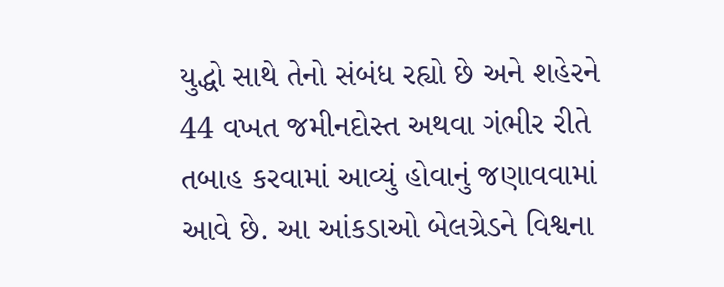યુદ્ધો સાથે તેનો સંબંધ રહ્યો છે અને શહેરને 44 વખત જમીનદોસ્ત અથવા ગંભીર રીતે તબાહ કરવામાં આવ્યું હોવાનું જણાવવામાં આવે છે. આ આંકડાઓ બેલગ્રેડને વિશ્વના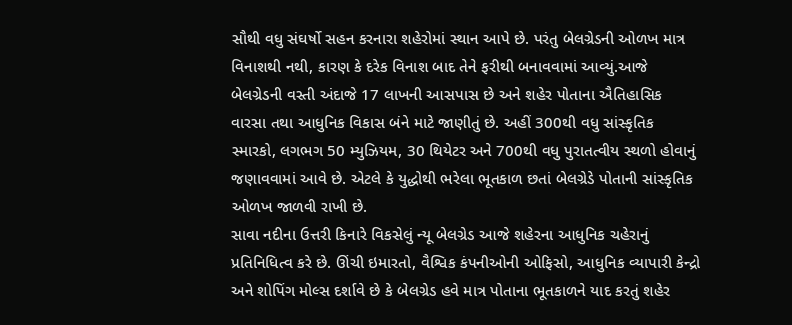સૌથી વધુ સંઘર્ષો સહન કરનારા શહેરોમાં સ્થાન આપે છે. પરંતુ બેલગ્રેડની ઓળખ માત્ર વિનાશથી નથી, કારણ કે દરેક વિનાશ બાદ તેને ફરીથી બનાવવામાં આવ્યું.આજે બેલગ્રેડની વસ્તી અંદાજે 17 લાખની આસપાસ છે અને શહેર પોતાના ઐતિહાસિક વારસા તથા આધુનિક વિકાસ બંને માટે જાણીતું છે. અહીં 300થી વધુ સાંસ્કૃતિક સ્મારકો, લગભગ 50 મ્યુઝિયમ, 30 થિયેટર અને 700થી વધુ પુરાતત્વીય સ્થળો હોવાનું જણાવવામાં આવે છે. એટલે કે યુદ્ધોથી ભરેલા ભૂતકાળ છતાં બેલગ્રેડે પોતાની સાંસ્કૃતિક ઓળખ જાળવી રાખી છે.
સાવા નદીના ઉત્તરી કિનારે વિકસેલું ન્યૂ બેલગ્રેડ આજે શહેરના આધુનિક ચહેરાનું પ્રતિનિધિત્વ કરે છે. ઊંચી ઇમારતો, વૈશ્વિક કંપનીઓની ઓફિસો, આધુનિક વ્યાપારી કેન્દ્રો અને શોપિંગ મોલ્સ દર્શાવે છે કે બેલગ્રેડ હવે માત્ર પોતાના ભૂતકાળને યાદ કરતું શહેર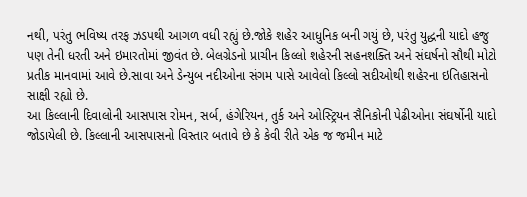નથી, પરંતુ ભવિષ્ય તરફ ઝડપથી આગળ વધી રહ્યું છે.જોકે શહેર આધુનિક બની ગયું છે, પરંતુ યુદ્ધની યાદો હજુ પણ તેની ધરતી અને ઇમારતોમાં જીવંત છે. બેલગ્રેડનો પ્રાચીન કિલ્લો શહેરની સહનશક્તિ અને સંઘર્ષનો સૌથી મોટો પ્રતીક માનવામાં આવે છે.સાવા અને ડેન્યુબ નદીઓના સંગમ પાસે આવેલો કિલ્લો સદીઓથી શહેરના ઇતિહાસનો સાક્ષી રહ્યો છે.
આ કિલ્લાની દિવાલોની આસપાસ રોમન, સર્બ, હંગેરિયન, તુર્ક અને ઓસ્ટ્રિયન સૈનિકોની પેઢીઓના સંઘર્ષોની યાદો જોડાયેલી છે. કિલ્લાની આસપાસનો વિસ્તાર બતાવે છે કે કેવી રીતે એક જ જમીન માટે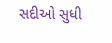સદીઓ સુધી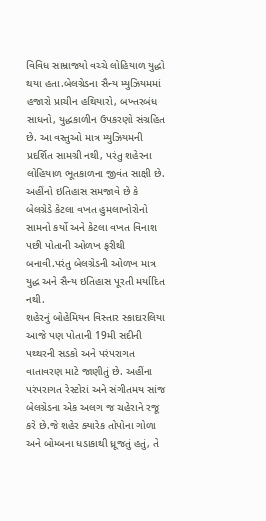વિવિધ સામ્રાજ્યો વચ્ચે લોહિયાળ યુદ્ધો થયા હતા.બેલગ્રેડના સૈન્ય મ્યુઝિયમમાં હજારો પ્રાચીન હથિયારો, બખ્તરબંધ સાધનો, યુદ્ધકાળીન ઉપકરણો સંગ્રહિત છે. આ વસ્તુઓ માત્ર મ્યુઝિયમની પ્રદર્શિત સામગ્રી નથી, પરંતુ શહેરના લોહિયાળ ભૂતકાળના જીવંત સાક્ષી છે. અહીંનો ઇતિહાસ સમજાવે છે કે બેલગ્રેડે કેટલા વખત હુમલાખોરોનો સામનો કર્યો અને કેટલા વખત વિનાશ પછી પોતાની ઓળખ ફરીથી બનાવી.પરંતુ બેલગ્રેડની ઓળખ માત્ર યુદ્ધ અને સૈન્ય ઇતિહાસ પૂરતી મર્યાદિત નથી.
શહેરનું બોહેમિયન વિસ્તાર સ્કાદારલિયા આજે પણ પોતાની 19મી સદીની પથ્થરની સડકો અને પરંપરાગત વાતાવરણ માટે જાણીતું છે. અહીંના પરંપરાગત રેસ્ટોરાં અને સંગીતમય સાંજ બેલગ્રેડના એક અલગ જ ચહેરાને રજૂ કરે છે.જે શહેર ક્યારેક તોપોના ગોળા અને બોમ્બના ધડાકાથી ધ્રૂજતું હતું, તે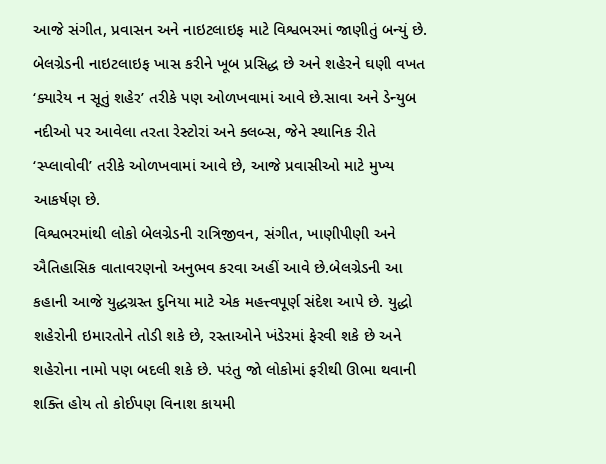આજે સંગીત, પ્રવાસન અને નાઇટલાઇફ માટે વિશ્વભરમાં જાણીતું બન્યું છે. બેલગ્રેડની નાઇટલાઇફ ખાસ કરીને ખૂબ પ્રસિદ્ધ છે અને શહેરને ઘણી વખત ‘ક્યારેય ન સૂતું શહેર’ તરીકે પણ ઓળખવામાં આવે છે.સાવા અને ડેન્યુબ નદીઓ પર આવેલા તરતા રેસ્ટોરાં અને ક્લબ્સ, જેને સ્થાનિક રીતે ‘સ્પ્લાવોવી’ તરીકે ઓળખવામાં આવે છે, આજે પ્રવાસીઓ માટે મુખ્ય આકર્ષણ છે.
વિશ્વભરમાંથી લોકો બેલગ્રેડની રાત્રિજીવન, સંગીત, ખાણીપીણી અને ઐતિહાસિક વાતાવરણનો અનુભવ કરવા અહીં આવે છે.બેલગ્રેડની આ કહાની આજે યુદ્ધગ્રસ્ત દુનિયા માટે એક મહત્ત્વપૂર્ણ સંદેશ આપે છે. યુદ્ધો શહેરોની ઇમારતોને તોડી શકે છે, રસ્તાઓને ખંડેરમાં ફેરવી શકે છે અને શહેરોના નામો પણ બદલી શકે છે. પરંતુ જો લોકોમાં ફરીથી ઊભા થવાની શક્તિ હોય તો કોઈપણ વિનાશ કાયમી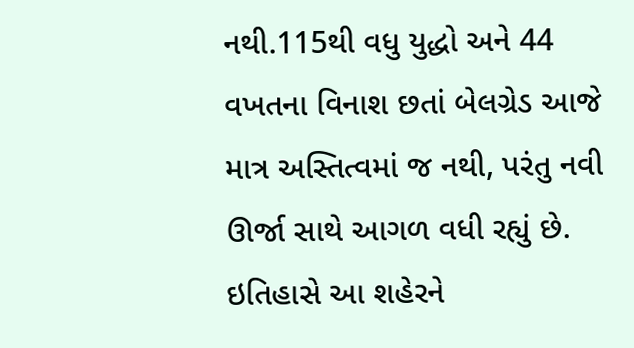નથી.115થી વધુ યુદ્ધો અને 44 વખતના વિનાશ છતાં બેલગ્રેડ આજે માત્ર અસ્તિત્વમાં જ નથી, પરંતુ નવી ઊર્જા સાથે આગળ વધી રહ્યું છે. ઇતિહાસે આ શહેરને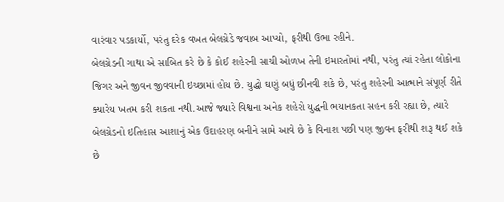વારંવાર પડકાર્યો, પરંતુ દરેક વખત બેલગ્રેડે જવાબ આપ્યો, ફરીથી ઉભા રહીને.
બેલગ્રેડની ગાથા એ સાબિત કરે છે કે કોઈ શહેરની સાચી ઓળખ તેની ઇમારતોમાં નથી, પરંતુ ત્યાં રહેતા લોકોના જિગર અને જીવન જીવવાની ઇચ્છામાં હોય છે. યુદ્ધો ઘણું બધું છીનવી શકે છે, પરંતુ શહેરની આત્માને સંપૂર્ણ રીતે ક્યારેય ખતમ કરી શકતા નથી.આજે જ્યારે વિશ્વના અનેક શહેરો યુદ્ધની ભયાનકતા સહન કરી રહ્યા છે, ત્યારે બેલગ્રેડનો ઇતિહાસ આશાનું એક ઉદાહરણ બનીને સામે આવે છે કે વિનાશ પછી પણ જીવન ફરીથી શરૂ થઈ શકે છે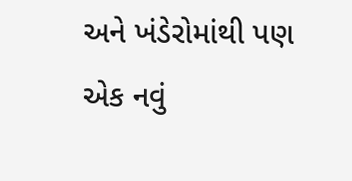અને ખંડેરોમાંથી પણ એક નવું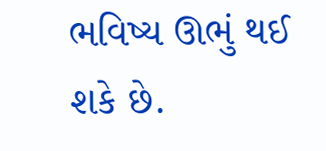ભવિષ્ય ઊભું થઈ શકે છે.